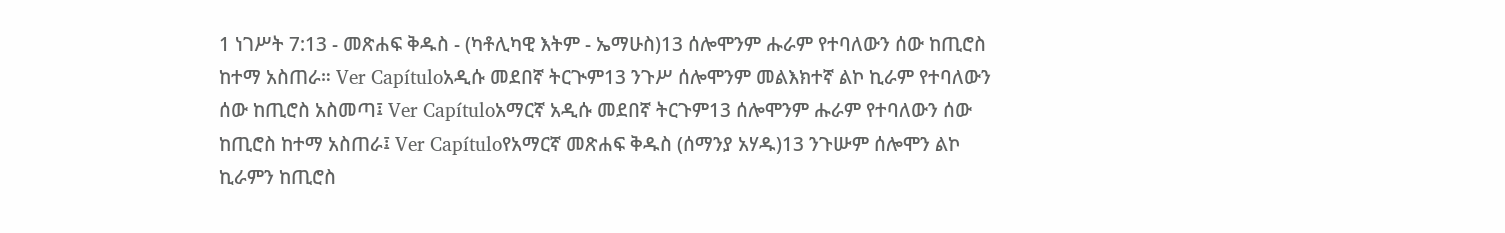1 ነገሥት 7:13 - መጽሐፍ ቅዱስ - (ካቶሊካዊ እትም - ኤማሁስ)13 ሰሎሞንም ሑራም የተባለውን ሰው ከጢሮስ ከተማ አስጠራ። Ver Capítuloአዲሱ መደበኛ ትርጒም13 ንጉሥ ሰሎሞንም መልእክተኛ ልኮ ኪራም የተባለውን ሰው ከጢሮስ አስመጣ፤ Ver Capítuloአማርኛ አዲሱ መደበኛ ትርጉም13 ሰሎሞንም ሑራም የተባለውን ሰው ከጢሮስ ከተማ አስጠራ፤ Ver Capítuloየአማርኛ መጽሐፍ ቅዱስ (ሰማንያ አሃዱ)13 ንጉሡም ሰሎሞን ልኮ ኪራምን ከጢሮስ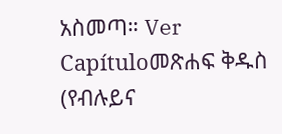አስመጣ። Ver Capítuloመጽሐፍ ቅዱስ (የብሉይና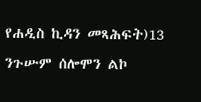የሐዲስ ኪዳን መጻሕፍት)13 ንጉሡም ሰሎሞን ልኮ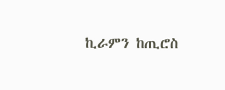ኪራምን ከጢሮስ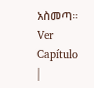አስመጣ። Ver Capítulo |